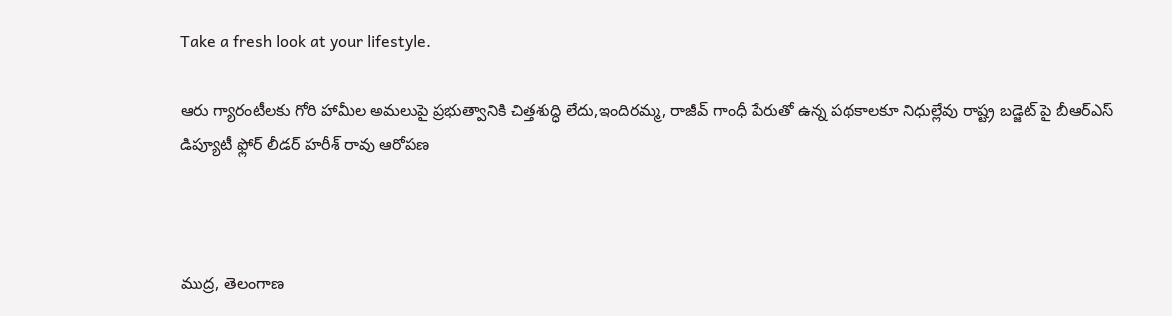Take a fresh look at your lifestyle.

ఆరు గ్యారంటీలకు గోరి హామీల అమలుపై ప్రభుత్వానికి చిత్తశుద్ధి లేదు,ఇందిరమ్మ, రాజీవ్ గాంధీ పేరుతో ఉన్న పథకాలకూ నిధుల్లేవు రాష్ట్ర బడ్జెట్ పై బీఆర్ఎస్ డిప్యూటీ ఫ్లోర్ లీడర్ హరీశ్ రావు ఆరోపణ



ముద్ర, తెలంగాణ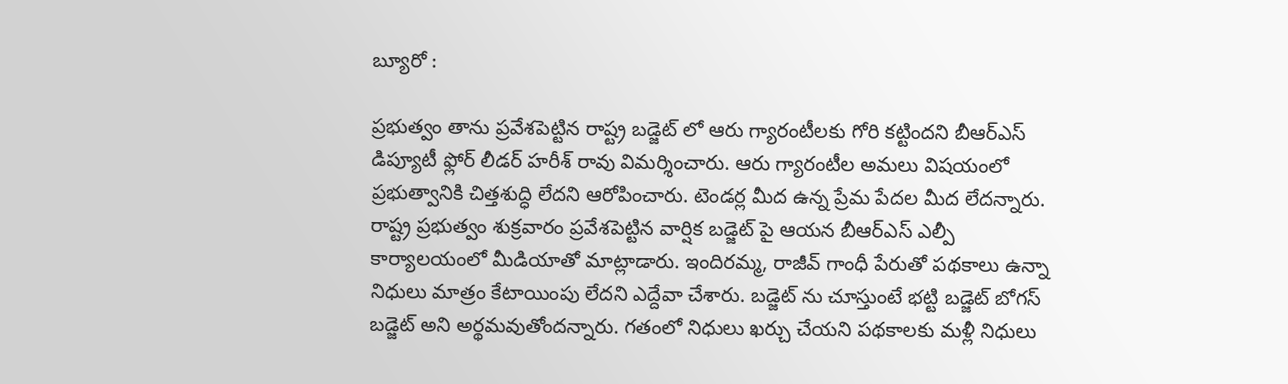బ్యూరో :

ప్రభుత్వం తాను ప్రవేశపెట్టిన రాష్ట్ర బడ్జెట్ లో ఆరు గ్యారంటీలకు గోరి కట్టిందని బీఆర్ఎస్ డిప్యూటీ ఫ్లోర్ లీడర్ హరీశ్ రావు విమర్శించారు. ఆరు గ్యారంటీల అమలు విషయంలో ప్రభుత్వానికి చిత్తశుద్ధి లేదని ఆరోపించారు. టెండర్ల మీద ఉన్న ప్రేమ పేదల మీద లేదన్నారు. రాష్ట్ర ప్రభుత్వం శుక్రవారం ప్రవేశపెట్టిన వార్షిక బడ్జెట్ పై ఆయన బీఆర్ఎస్ ఎల్పీ కార్యాలయంలో మీడియాతో మాట్లాడారు. ఇందిరమ్మ, రాజీవ్ గాంధీ పేరుతో పథకాలు ఉన్నా నిధులు మాత్రం కేటాయింపు లేదని ఎద్దేవా చేశారు. బడ్జెట్ ను చూస్తుంటే భట్టి బడ్జెట్ బోగస్ బడ్జెట్ అని అర్థమవుతోందన్నారు. గతంలో నిధులు ఖర్చు చేయని పథకాలకు మళ్లీ నిధులు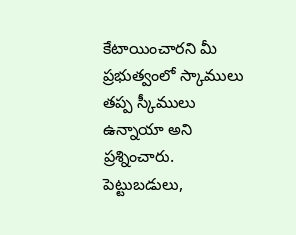కేటాయించారని మీ ప్రభుత్వంలో స్కాములు తప్ప స్కీములు ఉన్నాయా అని ప్రశ్నించారు. పెట్టుబడులు,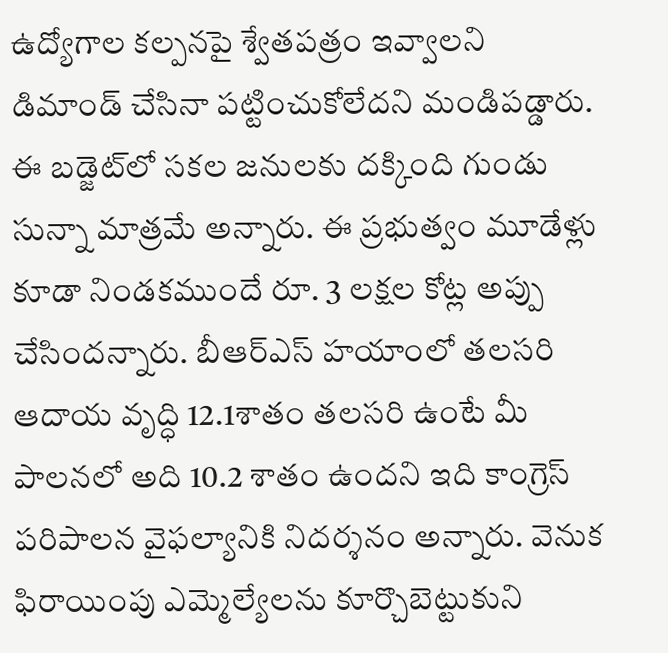ఉద్యోగాల కల్పనపై శ్వేతపత్రం ఇవ్వాలని డిమాండ్ చేసినా పట్టించుకోలేదని మండిపడ్డారు. ఈ బడ్జెట్‍లో సకల జనులకు దక్కింది గుండు సున్నా మాత్రమే అన్నారు. ఈ ప్రభుత్వం మూడేళ్లు కూడా నిండకముందే రూ. 3 లక్షల కోట్ల అప్పు చేసిందన్నారు. బీఆర్ఎస్ హయాంలో తలసరి ఆదాయ వృద్ధి 12.1శాతం తలసరి ఉంటే మీ పాలనలో అది 10.2 శాతం ఉందని ఇది కాంగ్రెస్ పరిపాలన వైఫల్యానికి నిదర్శనం అన్నారు. వెనుక ఫిరాయింపు ఎమ్మెల్యేలను కూర్చొబెట్టుకుని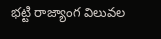భట్టి రాజ్యాంగ విలువల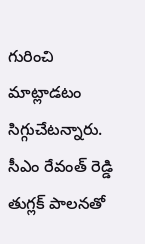గురించి మాట్లాడటం సిగ్గుచేటన్నారు. సీఎం రేవంత్ రెడ్డి తుగ్లక్ పాలనతో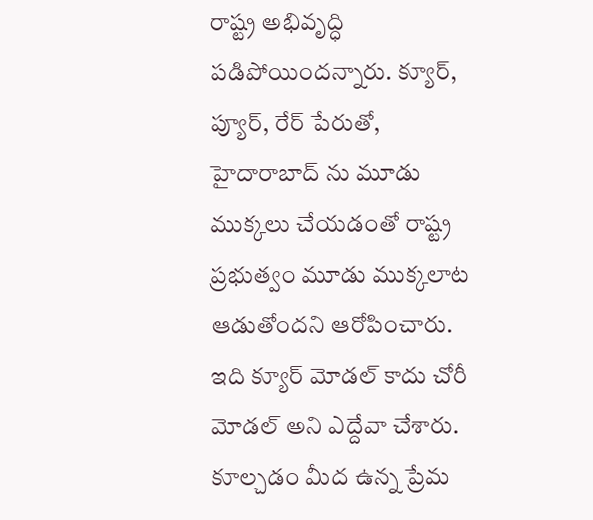రాష్ట్ర అభివృద్ధి పడిపోయిందన్నారు. క్యూర్, ప్యూర్, రేర్ పేరుతో, హైదారాబాద్ ను మూడు ముక్కలు చేయడంతో రాష్ట్ర ప్రభుత్వం మూడు ముక్కలాట ఆడుతోందని ఆరోపించారు. ఇది క్యూర్ మోడల్ కాదు చోరీ మోడల్ అని ఎద్దేవా చేశారు. కూల్చడం మీద ఉన్న ప్రేమ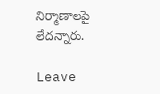నిర్మాణాలపై లేదన్నారు.

Leave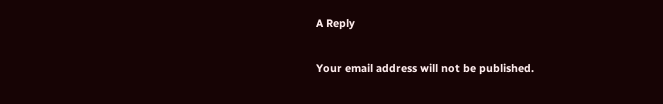A Reply

Your email address will not be published.